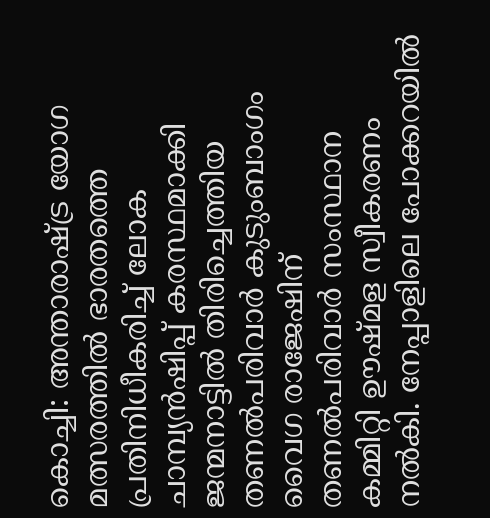കൊച്ചി: അന്താരാഷ്ട്ര യോഗ മത്സരത്തിൽ ഭാരതത്തെ പ്രതിനിധീകരിച്ച് ലോക ചാമ്പ്യൻഷിപ്പ് കരസ്ഥമാക്കി ജന്മനാട്ടിൽ തിരിച്ചെത്തിയ തണൽപരിവാർ കുടുംബാംഗം വൈഗ രാജേഷിന് തണൽപരിവാർ സംസ്ഥാന കമ്മിറ്റി ഊഷ്മള സ്വീകരണം നൽകി. നേപ്പാളിലെ പോക്കറയിൽ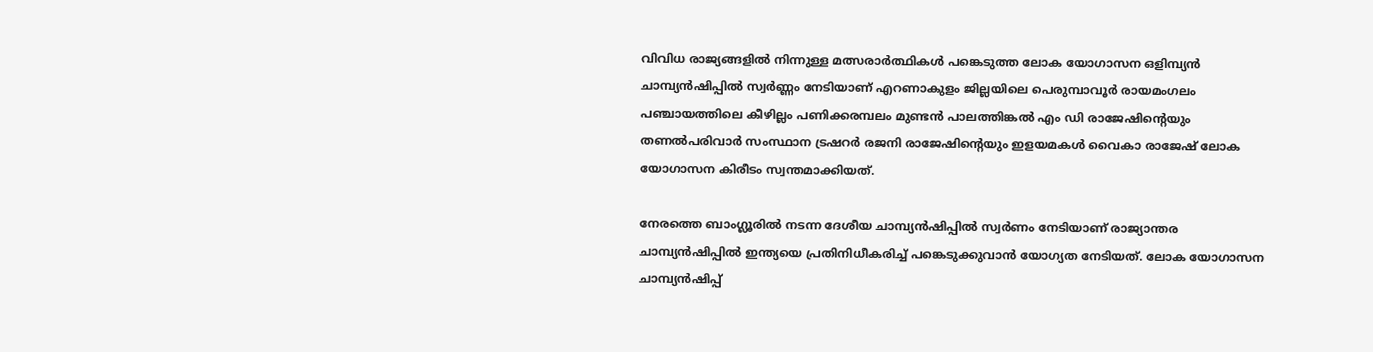വിവിധ രാജ്യങ്ങളിൽ നിന്നുള്ള മത്സരാർത്ഥികൾ പങ്കെടുത്ത ലോക യോഗാസന ഒളിമ്പ്യൻ ചാമ്പ്യൻഷിപ്പിൽ സ്വർണ്ണം നേടിയാണ് എറണാകുളം ജില്ലയിലെ പെരുമ്പാവൂർ രായമംഗലം പഞ്ചായത്തിലെ കീഴില്ലം പണിക്കരമ്പലം മുണ്ടൻ പാലത്തിങ്കൽ എം ഡി രാജേഷിന്റെയും തണൽപരിവാർ സംസ്ഥാന ട്രഷറർ രജനി രാജേഷിന്റെയും ഇളയമകൾ വൈകാ രാജേഷ് ലോക യോഗാസന കിരീടം സ്വന്തമാക്കിയത്.

നേരത്തെ ബാംഗ്ലൂരിൽ നടന്ന ദേശീയ ചാമ്പ്യൻഷിപ്പിൽ സ്വർണം നേടിയാണ് രാജ്യാന്തര ചാമ്പ്യൻഷിപ്പിൽ ഇന്ത്യയെ പ്രതിനിധീകരിച്ച് പങ്കെടുക്കുവാൻ യോഗ്യത നേടിയത്. ലോക യോഗാസന ചാമ്പ്യൻഷിപ്പ്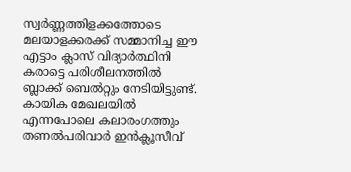സ്വർണ്ണത്തിളക്കത്തോടെ മലയാളക്കരക്ക് സമ്മാനിച്ച ഈ എട്ടാം ക്ലാസ് വിദ്യാർത്ഥിനി കരാട്ടെ പരിശീലനത്തിൽ ബ്ലാക്ക് ബെൽറ്റും നേടിയിട്ടുണ്ട്.
കായിക മേഖലയിൽ എന്നപോലെ കലാരംഗത്തും തണൽപരിവാർ ഇൻക്ലൂസീവ്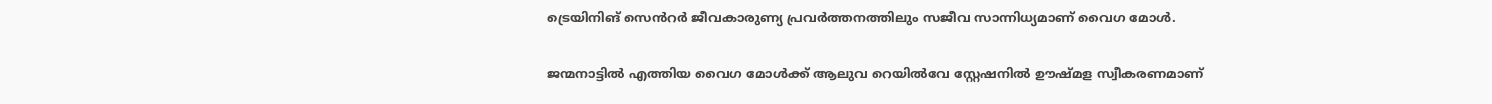ട്രെയിനിങ് സെൻറർ ജീവകാരുണ്യ പ്രവർത്തനത്തിലും സജീവ സാന്നിധ്യമാണ് വൈഗ മോൾ.

ജന്മനാട്ടിൽ എത്തിയ വൈഗ മോൾക്ക് ആലുവ റെയിൽവേ സ്റ്റേഷനിൽ ഊഷ്മള സ്വീകരണമാണ്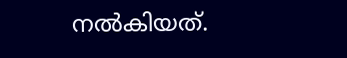നൽകിയത്.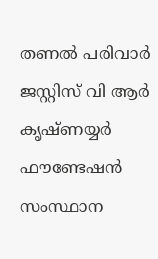തണൽ പരിവാർ ജസ്റ്റിസ് വി ആർ കൃഷ്ണയ്യർ ഫൗണ്ടേഷൻ സംസ്ഥാന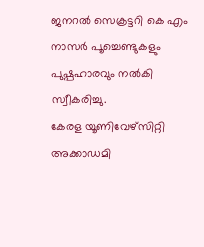ജനറൽ സെക്രട്ടറി കെ എം നാസർ പൂച്ചെണ്ടുകളും പുഷ്പഹാരവും നൽകി സ്വീകരിച്ചു.
കേരള യൂണിവേഴ്സിറ്റി അക്കാഡമി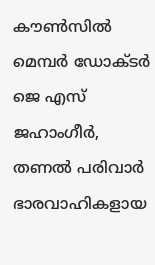കൗൺസിൽ മെമ്പർ ഡോക്ടർ ജെ എസ് ജഹാംഗീർ, തണൽ പരിവാർ ഭാരവാഹികളായ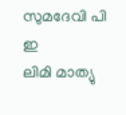സുമദേവി പി ഇ
ലിമി മാത്യു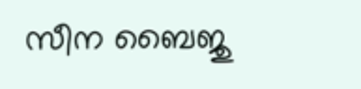സീന ബൈജു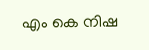എം കെ നിഷ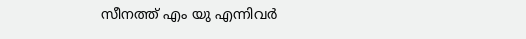സീനത്ത് എം യു എന്നിവർ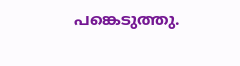പങ്കെടുത്തു.